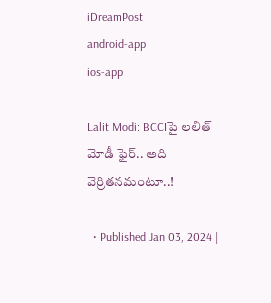iDreamPost
android-app
ios-app

Lalit Modi: BCCIపై లలిత్ మోడీ ఫైర్.. అది వెర్రితనమంటూ..!

  • Published Jan 03, 2024 |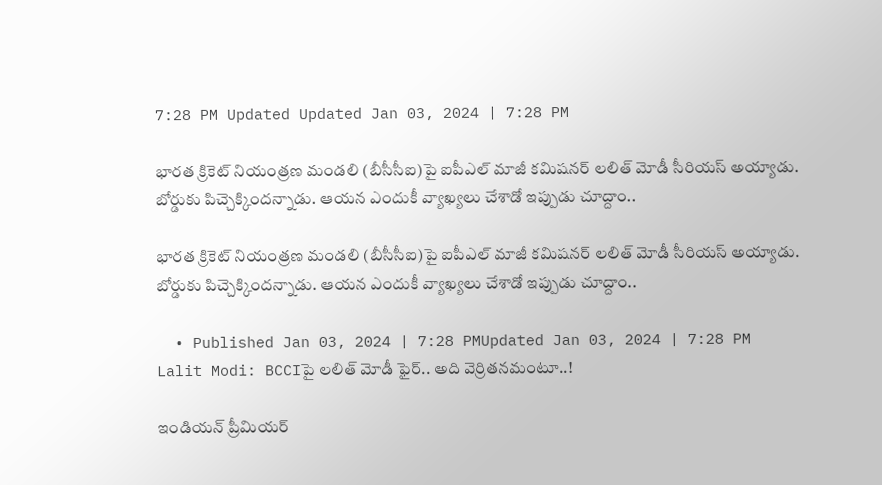7:28 PM Updated Updated Jan 03, 2024 | 7:28 PM

భారత క్రికెట్ నియంత్రణ మండలి (బీసీసీఐ)పై ఐపీఎల్ మాజీ కమిషనర్ లలిత్ మోడీ సీరియస్ అయ్యాడు. బోర్డుకు పిచ్చెక్కిందన్నాడు. ఆయన ఎందుకీ వ్యాఖ్యలు చేశాడో ఇప్పుడు చూద్దాం..

భారత క్రికెట్ నియంత్రణ మండలి (బీసీసీఐ)పై ఐపీఎల్ మాజీ కమిషనర్ లలిత్ మోడీ సీరియస్ అయ్యాడు. బోర్డుకు పిచ్చెక్కిందన్నాడు. ఆయన ఎందుకీ వ్యాఖ్యలు చేశాడో ఇప్పుడు చూద్దాం..

  • Published Jan 03, 2024 | 7:28 PMUpdated Jan 03, 2024 | 7:28 PM
Lalit Modi: BCCIపై లలిత్ మోడీ ఫైర్.. అది వెర్రితనమంటూ..!

ఇండియన్ ప్రీమియర్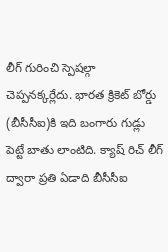లీగ్ గురించి స్పెషల్గా చెప్పనక్కర్లేదు. భారత క్రికెట్ బోర్డు (బీసీసీఐ)కి ఇది బంగారు గుడ్లు పెట్టే బాతు లాంటిది. క్యాష్ రిచ్ లీగ్ ద్వారా ప్రతి ఏడాది బీసీసీఐ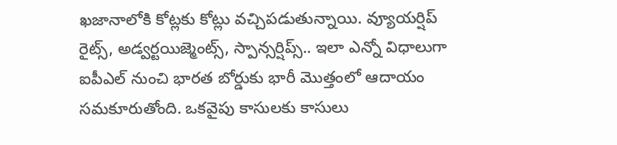ఖజానాలోకి కోట్లకు కోట్లు వచ్చిపడుతున్నాయి. వ్యూయర్షిప్ రైట్స్, అడ్వర్టయిజ్మెంట్స్, స్పాన్సర్షిప్స్.. ఇలా ఎన్నో విధాలుగా ఐపీఎల్ నుంచి భారత బోర్డుకు భారీ మొత్తంలో ఆదాయం సమకూరుతోంది. ఒకవైపు కాసులకు కాసులు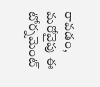రావడం, మరోవైపు ఈ టోర్నమెంట్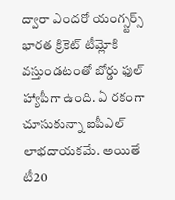ద్వారా ఎందరో యంగ్స్టర్స్ భారత క్రికెట్ టీమ్లోకి వస్తుండటంతో బోర్డు ఫుల్ హ్యాపీగా ఉంది. ఏ రకంగా చూసుకున్నా ఐపీఎల్ లాభదాయకమే. అయితే టీ20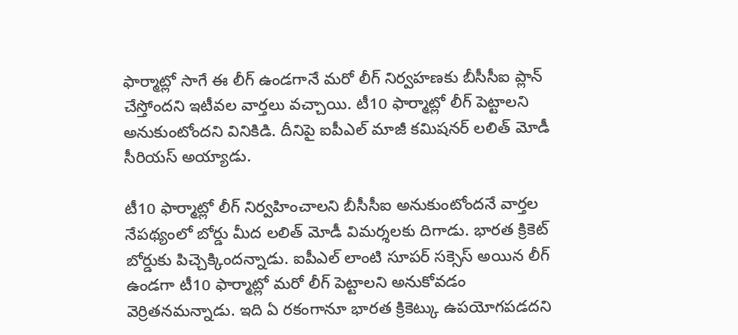ఫార్మాట్లో సాగే ఈ లీగ్ ఉండగానే మరో లీగ్ నిర్వహణకు బీసీసీఐ ప్లాన్ చేస్తోందని ఇటీవల వార్తలు వచ్చాయి. టీ10 ఫార్మాట్లో లీగ్ పెట్టాలని అనుకుంటోందని వినికిడి. దీనిపై ఐపీఎల్ మాజీ కమిషనర్ లలిత్ మోడీ సీరియస్ అయ్యాడు.

టీ10 ఫార్మాట్లో లీగ్ నిర్వహించాలని బీసీసీఐ అనుకుంటోందనే వార్తల నేపథ్యంలో బోర్డు మీద లలిత్ మోడీ విమర్శలకు దిగాడు. భారత క్రికెట్ బోర్డుకు పిచ్చెక్కిందన్నాడు. ఐపీఎల్ లాంటి సూపర్ సక్సెస్ అయిన లీగ్ ఉండగా టీ10 ఫార్మాట్లో మరో లీగ్ పెట్టాలని అనుకోవడం వెర్రితనమన్నాడు. ఇది ఏ రకంగానూ భారత క్రికెట్కు ఉపయోగపడదని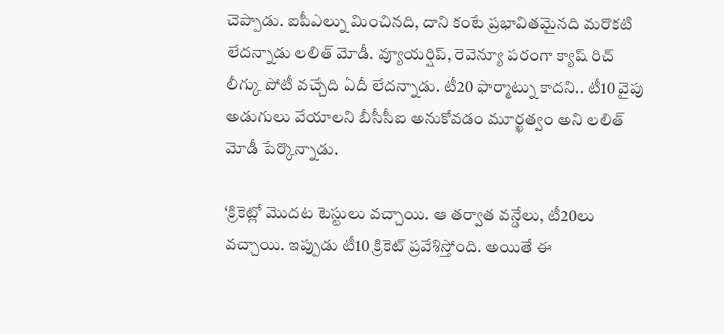చెప్పాడు. ఐపీఎల్ను మించినది, దాని కంటే ప్రభావితమైనది మరొకటి లేదన్నాడు లలిత్ మోడీ. వ్యూయర్షిప్, రెవెన్యూ పరంగా క్యాష్ రిచ్ లీగ్కు పోటీ వచ్చేది ఏదీ లేదన్నాడు. టీ20 ఫార్మాట్ను కాదని.. టీ10 వైపు అడుగులు వేయాలని బీసీసీఐ అనుకోవడం మూర్ఖత్వం అని లలిత్ మోడీ పేర్కొన్నాడు.

‘క్రికెట్లో మొదట టెస్టులు వచ్చాయి. ఆ తర్వాత వన్డేలు, టీ20లు వచ్చాయి. ఇప్పుడు టీ10 క్రికెట్ ప్రవేశిస్తోంది. అయితే ఈ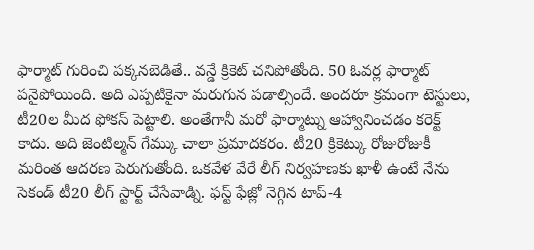ఫార్మాట్ గురించి పక్కనబెడితే.. వన్డే క్రికెట్ చనిపోతోంది. 50 ఓవర్ల ఫార్మాట్ పనైపోయింది. అది ఎప్పటికైనా మరుగున పడాల్సిందే. అందరూ క్రమంగా టెస్టులు, టీ20ల మీద ఫోకస్ పెట్టాలి. అంతేగానీ మరో ఫార్మాట్ను ఆహ్వానించడం కరెక్ట్ కాదు. అది జెంటిల్మన్ గేమ్కు చాలా ప్రమాదకరం. టీ20 క్రికెట్కు రోజురోజుకీ మరింత ఆదరణ పెరుగుతోంది. ఒకవేళ వేరే లీగ్ నిర్వహణకు ఖాళీ ఉంటే నేను సెకండ్ టీ20 లీగ్ స్టార్ట్ చేసేవాడ్ని. ఫస్ట్ ఫేజ్లో నెగ్గిన టాప్-4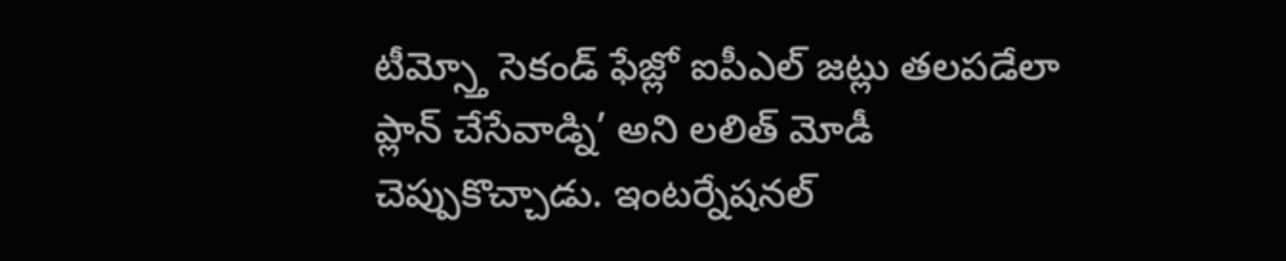టీమ్స్తో సెకండ్ ఫేజ్లో ఐపీఎల్ జట్లు తలపడేలా ప్లాన్ చేసేవాడ్ని’ అని లలిత్ మోడీ చెప్పుకొచ్చాడు. ఇంటర్నేషనల్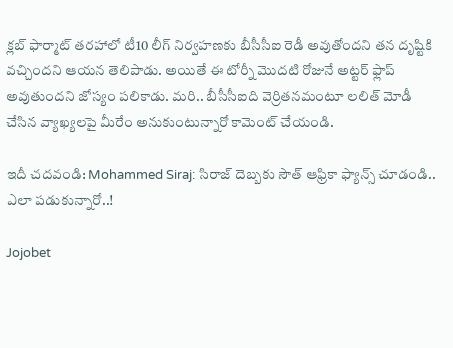క్లబ్ ఫార్మాట్ తరహాలో టీ10 లీగ్ నిర్వహణకు బీసీసీఐ రెడీ అవుతోందని తన దృష్టికి వచ్చిందని ఆయన తెలిపాడు. అయితే ఈ టోర్నీ మొదటి రోజునే అట్టర్ ఫ్లాప్ అవుతుందని జోస్యం పలికాడు. మరి.. బీసీసీఐది వెర్రితనమంటూ లలిత్ మోడీ చేసిన వ్యాఖ్యలపై మీరేం అనుకుంటున్నారో కామెంట్ చేయండి.

ఇదీ చదవండి: Mohammed Siraj: సిరాజ్ దెబ్బకు సౌత్ ఆఫ్రికా ఫ్యాన్స్ చూడండి.. ఎలా పడుకున్నారో..!

Jojobet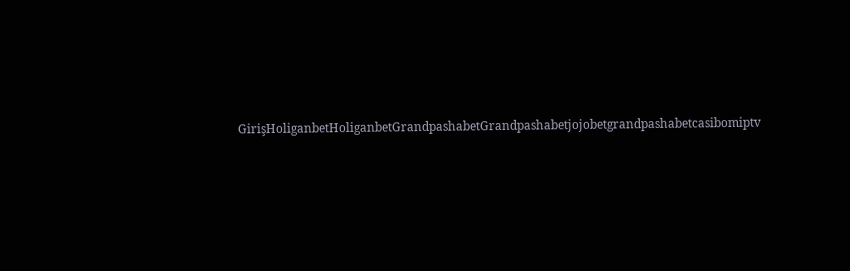GirişHoliganbetHoliganbetGrandpashabetGrandpashabetjojobetgrandpashabetcasibomiptv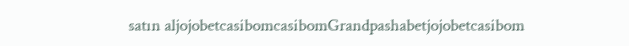satın aljojobetcasibomcasibomGrandpashabetjojobetcasibom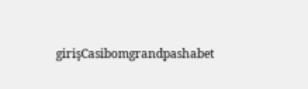girişCasibomgrandpashabet